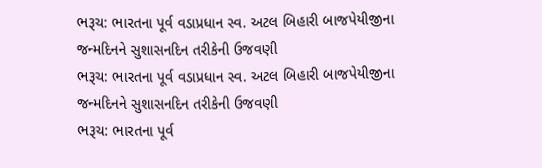ભરૂચ: ભારતના પૂર્વ વડાપ્રધાન સ્વ. અટલ બિહારી બાજપેયીજીના જન્મદિનને સુશાસનદિન તરીકેની ઉજવણી
ભરૂચ: ભારતના પૂર્વ વડાપ્રધાન સ્વ. અટલ બિહારી બાજપેયીજીના જન્મદિનને સુશાસનદિન તરીકેની ઉજવણી
ભરૂચ: ભારતના પૂર્વ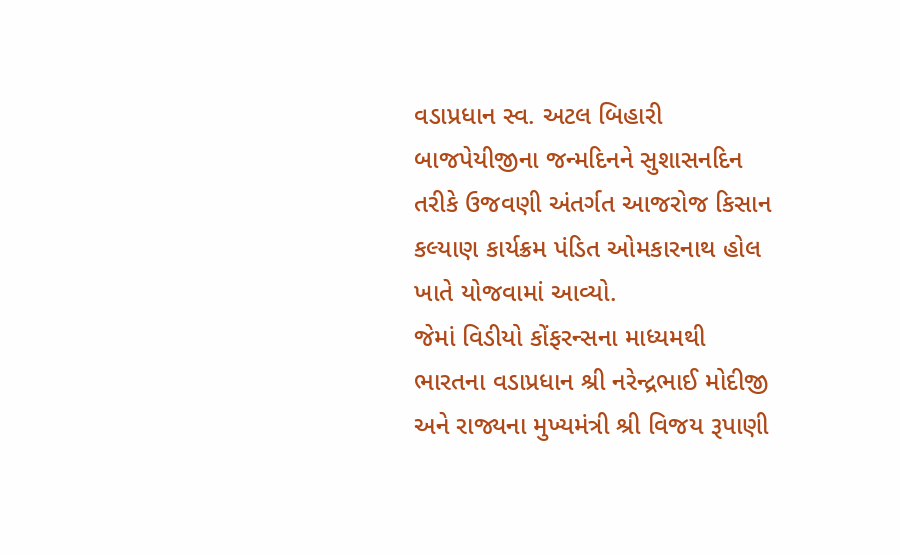વડાપ્રધાન સ્વ. અટલ બિહારી બાજપેયીજીના જન્મદિનને સુશાસનદિન તરીકે ઉજવણી અંતર્ગત આજરોજ કિસાન કલ્યાણ કાર્યક્રમ પંડિત ઓમકારનાથ હોલ ખાતે યોજવામાં આવ્યો.
જેમાં વિડીયો કોંફરન્સના માધ્યમથી ભારતના વડાપ્રધાન શ્રી નરેન્દ્રભાઈ મોદીજી અને રાજ્યના મુખ્યમંત્રી શ્રી વિજય રૂપાણી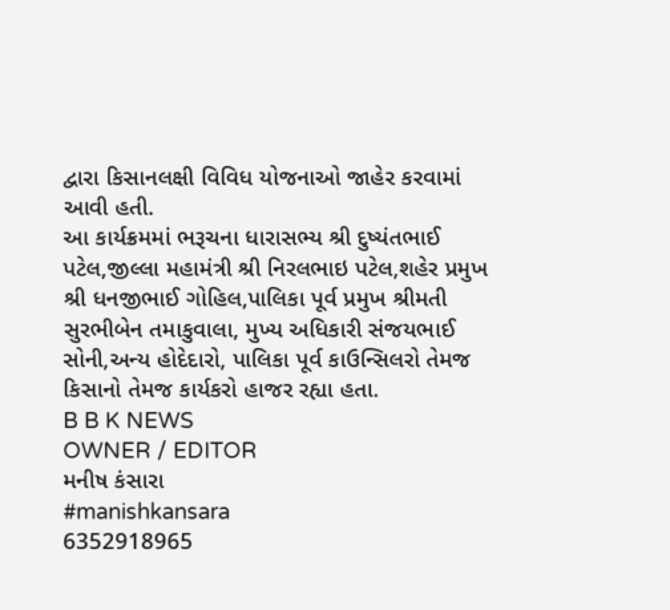દ્વારા કિસાનલક્ષી વિવિધ યોજનાઓ જાહેર કરવામાં આવી હતી.
આ કાર્યક્રમમાં ભરૂચના ધારાસભ્ય શ્રી દુષ્યંતભાઈ પટેલ,જીલ્લા મહામંત્રી શ્રી નિરલભાઇ પટેલ,શહેર પ્રમુખ શ્રી ધનજીભાઈ ગોહિલ,પાલિકા પૂર્વ પ્રમુખ શ્રીમતી સુરભીબેન તમાકુવાલા, મુખ્ય અધિકારી સંજયભાઈ સોની,અન્ય હોદેદારો, પાલિકા પૂર્વ કાઉન્સિલરો તેમજ કિસાનો તેમજ કાર્યકરો હાજર રહ્યા હતા.
B B K NEWS
OWNER / EDITOR
મનીષ કંસારા
#manishkansara
6352918965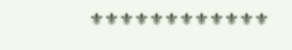⚜⚜⚜⚜⚜⚜⚜⚜⚜⚜⚜⚜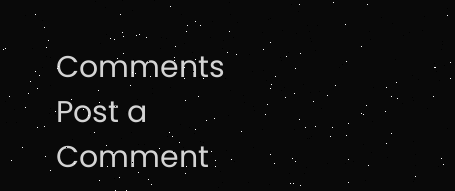Comments
Post a Comment